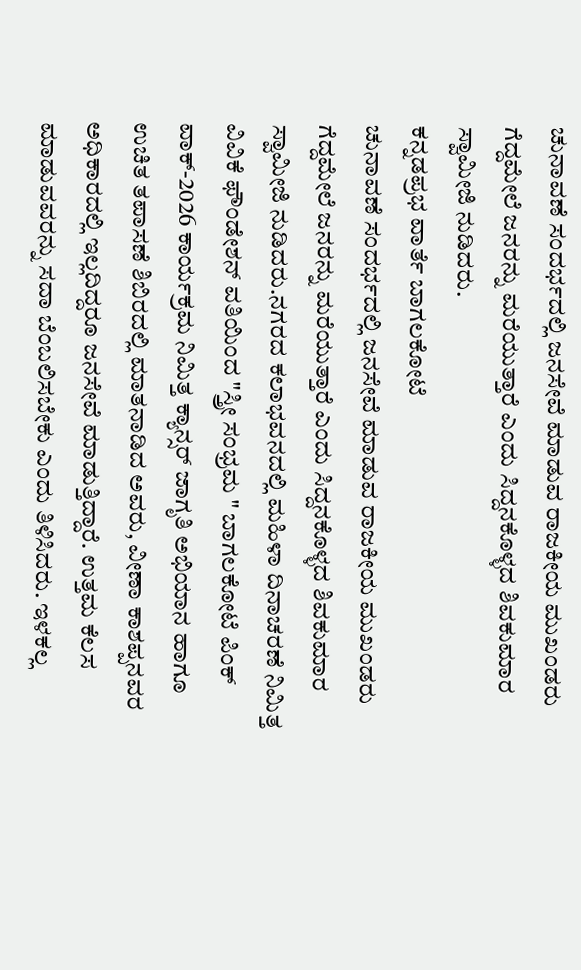ಚುನಾವಣೆ ಸಂದರ್ಭದಲ್ಲಿ ಜನಸೇವೆ ಮಾಡುವ ರಾಜಕೀಯ ಮುಖಂಡರು ಗೆದ್ದಮೇಲೆ ಜನರನ್ನು ಮರೆಯುತ್ತಾರೆ ಎಂದು ಸಿದ್ದನಕೊಳ್ಳದ ಶಿವಕುಮಾರ ಸ್ವಾಮೀಜಿ ನುಡಿದರು.
ಕನ್ನಡಪ್ರಭ ವಾರ್ತೆ ಬಾಗಲಕೋಟೆ
ಚುನಾವಣೆ ಸಂದರ್ಭದಲ್ಲಿ ಜನಸೇವೆ ಮಾಡುವ ರಾಜಕೀಯ ಮುಖಂಡರು ಗೆದ್ದಮೇಲೆ ಜನರನ್ನು ಮರೆಯುತ್ತಾರೆ ಎಂದು ಸಿದ್ದನಕೊಳ್ಳದ ಶಿವಕುಮಾರ ಸ್ವಾಮೀಜಿ ನುಡಿದರು.ನಗರದ ಕಲಾಭವನದಲ್ಲಿ ಮಹಿಳಾ ದಿನಾಚರಣೆ ನಿಮಿತ್ತ ವಿವಿಕೆ ಫೌಂಡೇಶನ್ ವತಿಯಿಂದ "ಸ್ತ್ರೀ ಸಂಭ್ರಮ " ಬಾಗಲಕೋಟೆ ಪಿಂಕ್ ವಾಕ್-2026 ಕಾರ್ಯಕ್ರಮ ನಿಮಿತ್ತ ಕ್ಯಾನ್ಸರ್ ಜಾಗೃತಿ ಅಭಿಯಾನ ಹಾಗೂ ಉಚಿತ ತಪಾಸಣೆ ಶಿಬಿರದಲ್ಲಿ ಮಾತನಾಡಿದ ಅವರು, ವೀಣಾ ಕಾಶಪ್ಪನವರ ಅಧಿಕಾರದಲ್ಲಿ ಇಲ್ಲದಿದ್ದರೂ ಜನಸೇವೆ ಮಾಡುತ್ತಿದ್ದಾರೆ. ಉತ್ತಮ ಕೆಲಸ ಮಾಡುವವರನ್ನು ಸದಾ ಬೆಂಬಲಿಸಬೇಕು ಎಂದು ತಿಳಿಸಿದರು. ಇಳಕಲ್ಲ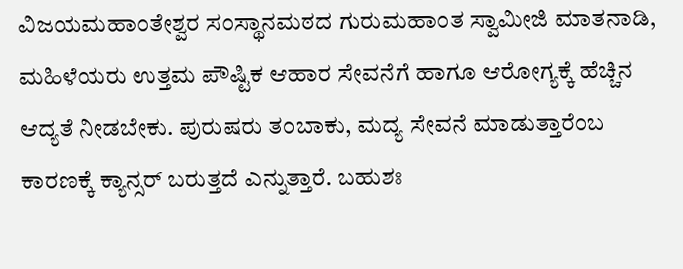ವಿಜಯಮಹಾಂತೇಶ್ವರ ಸಂಸ್ಥಾನಮಠದ ಗುರುಮಹಾಂತ ಸ್ವಾಮೀಜಿ ಮಾತನಾಡಿ, ಮಹಿಳೆಯರು ಉತ್ತಮ ಪೌಷ್ಟಿಕ ಆಹಾರ ಸೇವನೆಗೆ ಹಾಗೂ ಆರೋಗ್ಯಕ್ಕೆ ಹೆಚ್ಚಿನ ಆದ್ಯತೆ ನೀಡಬೇಕು. ಪುರುಷರು ತಂಬಾಕು, ಮದ್ಯ ಸೇವನೆ ಮಾಡುತ್ತಾರೆಂಬ ಕಾರಣಕ್ಕೆ ಕ್ಯಾನ್ಸರ್ ಬರುತ್ತದೆ ಎನ್ನುತ್ತಾರೆ. ಬಹುಶಃ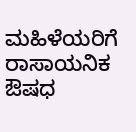ಮಹಿಳೆಯರಿಗೆ ರಾಸಾಯನಿಕ ಔಷಧ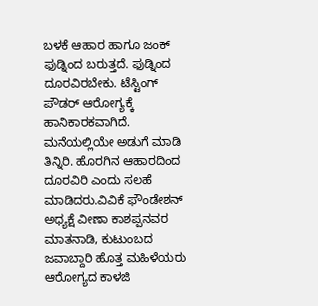ಬಳಕೆ ಆಹಾರ ಹಾಗೂ ಜಂಕ್ ಫುಡ್ನಿಂದ ಬರುತ್ತದೆ. ಫುಡ್ನಿಂದ ದೂರವಿರಬೇಕು. ಟೆಸ್ಟಿಂಗ್ ಪೌಡರ್ ಆರೋಗ್ಯಕ್ಕೆ ಹಾನಿಕಾರಕವಾಗಿದೆ. ಮನೆಯಲ್ಲಿಯೇ ಅಡುಗೆ ಮಾಡಿ ತಿನ್ನಿರಿ. ಹೊರಗಿನ ಆಹಾರದಿಂದ ದೂರವಿರಿ ಎಂದು ಸಲಹೆ ಮಾಡಿದರು.ವಿವಿಕೆ ಫೌಂಡೇಶನ್ ಅಧ್ಯಕ್ಷೆ ವೀಣಾ ಕಾಶಪ್ಪನವರ ಮಾತನಾಡಿ, ಕುಟುಂಬದ ಜವಾಬ್ದಾರಿ ಹೊತ್ತ ಮಹಿಳೆಯರು ಆರೋಗ್ಯದ ಕಾಳಜಿ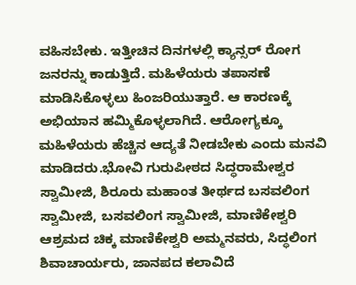ವಹಿಸಬೇಕು. ಇತ್ತೀಚಿನ ದಿನಗಳಲ್ಲಿ ಕ್ಯಾನ್ಸರ್ ರೋಗ ಜನರನ್ನು ಕಾಡುತ್ತಿದೆ. ಮಹಿಳೆಯರು ತಪಾಸಣೆ ಮಾಡಿಸಿಕೊಳ್ಳಲು ಹಿಂಜರಿಯುತ್ತಾರೆ. ಆ ಕಾರಣಕ್ಕೆ ಅಭಿಯಾನ ಹಮ್ಮಿಕೊಳ್ಳಲಾಗಿದೆ. ಆರೋಗ್ಯಕ್ಕೂ ಮಹಿಳೆಯರು ಹೆಚ್ಚಿನ ಆದ್ಯತೆ ನೀಡಬೇಕು ಎಂದು ಮನವಿ ಮಾಡಿದರು.ಭೋವಿ ಗುರುಪೀಠದ ಸಿದ್ಧರಾಮೇಶ್ವರ ಸ್ವಾಮೀಜಿ, ಶಿರೂರು ಮಹಾಂತ ತೀರ್ಥದ ಬಸವಲಿಂಗ ಸ್ವಾಮೀಜಿ, ಬಸವಲಿಂಗ ಸ್ವಾಮೀಜಿ, ಮಾಣಿಕೇಶ್ವರಿ ಆಶ್ರಮದ ಚಿಕ್ಕ ಮಾಣಿಕೇಶ್ವರಿ ಅಮ್ಮನವರು, ಸಿದ್ಧಲಿಂಗ ಶಿವಾಚಾರ್ಯರು, ಜಾನಪದ ಕಲಾವಿದೆ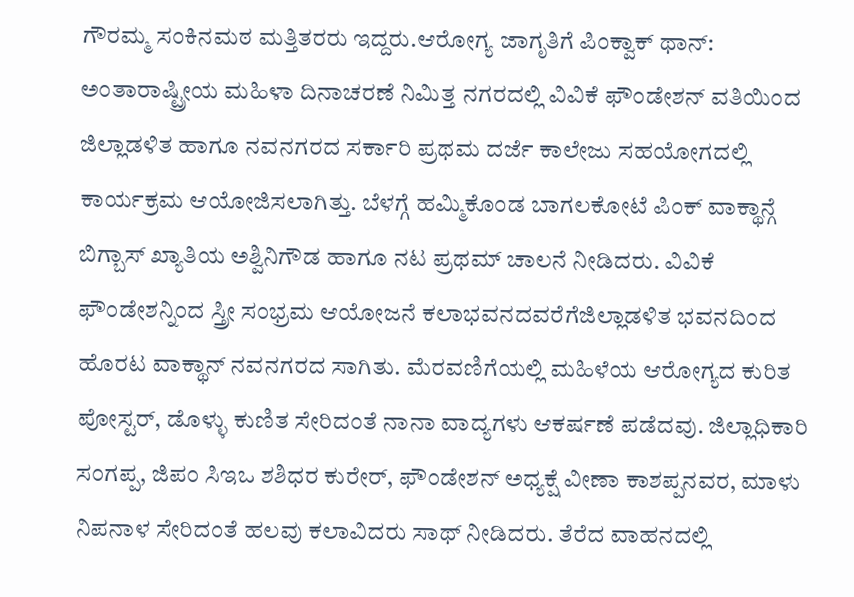ಗೌರಮ್ಮ ಸಂಕಿನಮಠ ಮತ್ತಿತರರು ಇದ್ದರು.ಆರೋಗ್ಯ ಜಾಗೃತಿಗೆ ಪಿಂಕ್ವಾಕ್ ಥಾನ್:
ಅಂತಾರಾಷ್ಟ್ರೀಯ ಮಹಿಳಾ ದಿನಾಚರಣೆ ನಿಮಿತ್ತ ನಗರದಲ್ಲಿ ವಿವಿಕೆ ಫೌಂಡೇಶನ್ ವತಿಯಿಂದ ಜಿಲ್ಲಾಡಳಿತ ಹಾಗೂ ನವನಗರದ ಸರ್ಕಾರಿ ಪ್ರಥಮ ದರ್ಜೆ ಕಾಲೇಜು ಸಹಯೋಗದಲ್ಲಿ ಕಾರ್ಯಕ್ರಮ ಆಯೋಜಿಸಲಾಗಿತ್ತು. ಬೆಳಗ್ಗೆ ಹಮ್ಮಿಕೊಂಡ ಬಾಗಲಕೋಟೆ ಪಿಂಕ್ ವಾಕ್ಥಾನ್ಗೆ ಬಿಗ್ಬಾಸ್ ಖ್ಯಾತಿಯ ಅಶ್ವಿನಿಗೌಡ ಹಾಗೂ ನಟ ಪ್ರಥಮ್ ಚಾಲನೆ ನೀಡಿದರು. ವಿವಿಕೆ ಫೌಂಡೇಶನ್ನಿಂದ ಸ್ತ್ರೀ ಸಂಭ್ರಮ ಆಯೋಜನೆ ಕಲಾಭವನದವರೆಗೆಜಿಲ್ಲಾಡಳಿತ ಭವನದಿಂದ ಹೊರಟ ವಾಕ್ಥಾನ್ ನವನಗರದ ಸಾಗಿತು. ಮೆರವಣಿಗೆಯಲ್ಲಿ ಮಹಿಳೆಯ ಆರೋಗ್ಯದ ಕುರಿತ ಪೋಸ್ಟರ್, ಡೊಳ್ಳು ಕುಣಿತ ಸೇರಿದಂತೆ ನಾನಾ ವಾದ್ಯಗಳು ಆಕರ್ಷಣೆ ಪಡೆದವು. ಜಿಲ್ಲಾಧಿಕಾರಿ ಸಂಗಪ್ಪ, ಜಿಪಂ ಸಿಇಒ ಶಶಿಧರ ಕುರೇರ್, ಫೌಂಡೇಶನ್ ಅಧ್ಯಕ್ಷೆ ವೀಣಾ ಕಾಶಪ್ಪನವರ, ಮಾಳು ನಿಪನಾಳ ಸೇರಿದಂತೆ ಹಲವು ಕಲಾವಿದರು ಸಾಥ್ ನೀಡಿದರು. ತೆರೆದ ವಾಹನದಲ್ಲಿ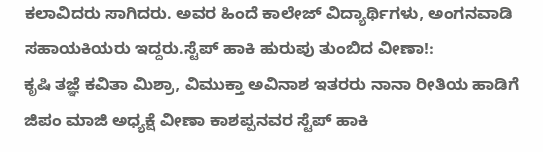ಕಲಾವಿದರು ಸಾಗಿದರು. ಅವರ ಹಿಂದೆ ಕಾಲೇಜ್ ವಿದ್ಯಾರ್ಥಿಗಳು, ಅಂಗನವಾಡಿ ಸಹಾಯಕಿಯರು ಇದ್ದರು.ಸ್ಟೆಪ್ ಹಾಕಿ ಹುರುಪು ತುಂಬಿದ ವೀಣಾ!:
ಕೃಷಿ ತಜ್ಞೆ ಕವಿತಾ ಮಿಶ್ರಾ, ವಿಮುಕ್ತಾ ಅವಿನಾಶ ಇತರರು ನಾನಾ ರೀತಿಯ ಹಾಡಿಗೆ ಜಿಪಂ ಮಾಜಿ ಅಧ್ಯಕ್ಷೆ ವೀಣಾ ಕಾಶಪ್ಪನವರ ಸ್ಟೆಪ್ ಹಾಕಿ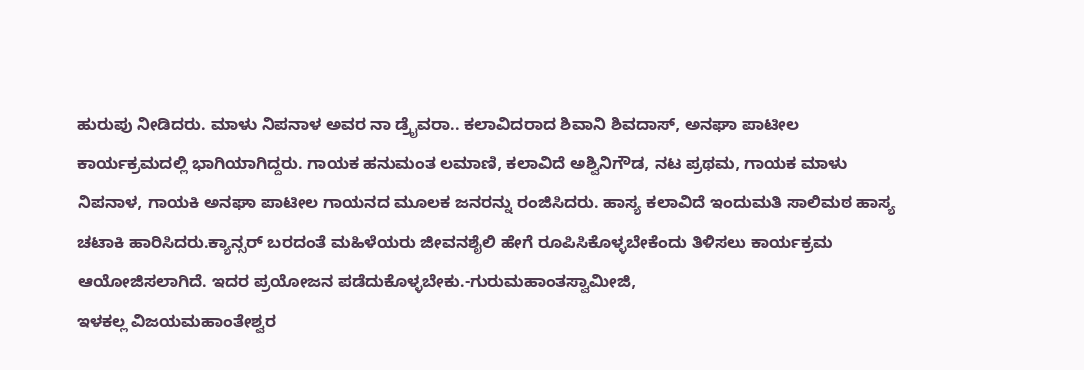ಹುರುಪು ನೀಡಿದರು. ಮಾಳು ನಿಪನಾಳ ಅವರ ನಾ ಡ್ರೈವರಾ.. ಕಲಾವಿದರಾದ ಶಿವಾನಿ ಶಿವದಾಸ್, ಅನಘಾ ಪಾಟೀಲ ಕಾರ್ಯಕ್ರಮದಲ್ಲಿ ಭಾಗಿಯಾಗಿದ್ದರು. ಗಾಯಕ ಹನುಮಂತ ಲಮಾಣಿ, ಕಲಾವಿದೆ ಅಶ್ವಿನಿಗೌಡ, ನಟ ಪ್ರಥಮ, ಗಾಯಕ ಮಾಳು ನಿಪನಾಳ, ಗಾಯಕಿ ಅನಘಾ ಪಾಟೀಲ ಗಾಯನದ ಮೂಲಕ ಜನರನ್ನು ರಂಜಿಸಿದರು. ಹಾಸ್ಯ ಕಲಾವಿದೆ ಇಂದುಮತಿ ಸಾಲಿಮಠ ಹಾಸ್ಯ ಚಟಾಕಿ ಹಾರಿಸಿದರು.ಕ್ಯಾನ್ಸರ್ ಬರದಂತೆ ಮಹಿಳೆಯರು ಜೀವನಶೈಲಿ ಹೇಗೆ ರೂಪಿಸಿಕೊಳ್ಳಬೇಕೆಂದು ತಿಳಿಸಲು ಕಾರ್ಯಕ್ರಮ ಆಯೋಜಿಸಲಾಗಿದೆ. ಇದರ ಪ್ರಯೋಜನ ಪಡೆದುಕೊಳ್ಳಬೇಕು.-ಗುರುಮಹಾಂತಸ್ವಾಮೀಜಿ,
ಇಳಕಲ್ಲ ವಿಜಯಮಹಾಂತೇಶ್ವರ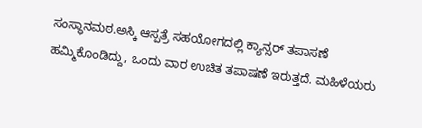ಸಂಸ್ಥಾನಮಠ.ಅಸ್ಕಿ ಆಸ್ಪತ್ರೆ ಸಹಯೋಗದಲ್ಲಿ ಕ್ಯಾನ್ಸರ್ ತಪಾಸಣೆ ಹಮ್ಮಿಕೊಂಡಿದ್ದು, ಒಂದು ವಾರ ಉಚಿತ ತಪಾಷಣೆ ಇರುತ್ತದೆ. ಮಹಿಳೆಯರು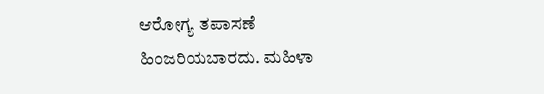ಆರೋಗ್ಯ ತಪಾಸಣೆ ಹಿಂಜರಿಯಬಾರದು. ಮಹಿಳಾ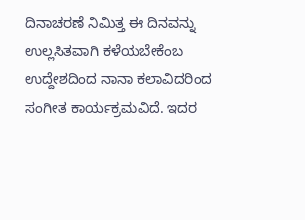ದಿನಾಚರಣೆ ನಿಮಿತ್ತ ಈ ದಿನವನ್ನು ಉಲ್ಲಸಿತವಾಗಿ ಕಳೆಯಬೇಕೆಂಬ ಉದ್ದೇಶದಿಂದ ನಾನಾ ಕಲಾವಿದರಿಂದ ಸಂಗೀತ ಕಾರ್ಯಕ್ರಮವಿದೆ. ಇದರ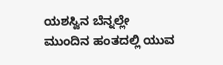ಯಶಸ್ವಿನ ಬೆನ್ನಲ್ಲೇ ಮುಂದಿನ ಹಂತದಲ್ಲಿ ಯುವ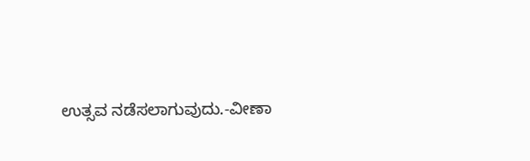ಉತ್ಸವ ನಡೆಸಲಾಗುವುದು.-ವೀಣಾ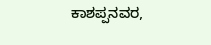ಕಾಶಪ್ಪನವರ,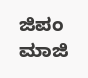ಜಿಪಂ ಮಾಜಿ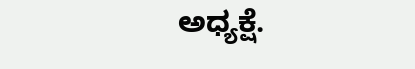ಅಧ್ಯಕ್ಷೆ.